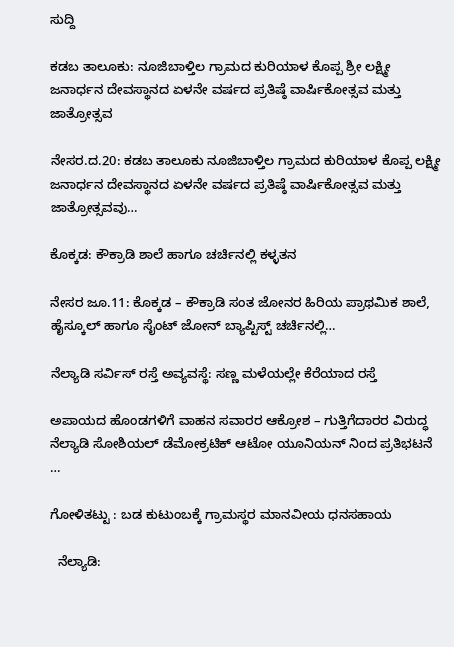ಸುದ್ದಿ

ಕಡಬ ತಾಲೂಕು: ನೂಜಿಬಾಳ್ತಿಲ ಗ್ರಾಮದ ಕುರಿಯಾಳ ಕೊಪ್ಪ ಶ್ರೀ ಲಕ್ಷ್ಮೀ ಜನಾರ್ಧನ ದೇವಸ್ಥಾನದ ಏಳನೇ ವರ್ಷದ ಪ್ರತಿಷ್ಠೆ ವಾರ್ಷಿಕೋತ್ಸವ ಮತ್ತು ಜಾತ್ರೋತ್ಸವ

ನೇಸರ.ದ.20: ಕಡಬ ತಾಲೂಕು ನೂಜಿಬಾಳ್ತಿಲ ಗ್ರಾಮದ ಕುರಿಯಾಳ ಕೊಪ್ಪ ಲಕ್ಷ್ಮೀ ಜನಾರ್ಧನ ದೇವಸ್ಥಾನದ ಏಳನೇ ವರ್ಷದ ಪ್ರತಿಷ್ಠೆ ವಾರ್ಷಿಕೋತ್ಸವ ಮತ್ತು ಜಾತ್ರೋತ್ಸವವು…

ಕೊಕ್ಕಡ: ಕೌಕ್ರಾಡಿ ಶಾಲೆ ಹಾಗೂ ಚರ್ಚಿನಲ್ಲಿ ಕಳ್ಳತನ

ನೇಸರ ಜೂ.11: ಕೊಕ್ಕಡ – ಕೌಕ್ರಾಡಿ ಸಂತ ಜೋನರ ಹಿರಿಯ ಪ್ರಾಥಮಿಕ ಶಾಲೆ, ಹೈಸ್ಕೂಲ್ ಹಾಗೂ ಸೈಂಟ್ ಜೋನ್ ಬ್ಯಾಪ್ಟಿಸ್ಟ್ ಚರ್ಚಿನಲ್ಲಿ…

ನೆಲ್ಯಾಡಿ ಸರ್ವಿಸ್ ರಸ್ತೆ ಅವ್ಯವಸ್ಥೆ: ಸಣ್ಣ ಮಳೆಯಲ್ಲೇ ಕೆರೆಯಾದ ರಸ್ತೆ

ಅಪಾಯದ ಹೊಂಡಗಳಿಗೆ ವಾಹನ ಸವಾರರ ಆಕ್ರೋಶ – ಗುತ್ತಿಗೆದಾರರ ವಿರುದ್ಧ ನೆಲ್ಯಾಡಿ ಸೋಶಿಯಲ್ ಡೆಮೋಕ್ರಟಿಕ್ ಆಟೋ ಯೂನಿಯನ್ ನಿಂದ ಪ್ರತಿಭಟನೆ  …

ಗೋಳಿತಟ್ಟು : ಬಡ ಕುಟುಂಬಕ್ಕೆ ಗ್ರಾಮಸ್ಥರ ಮಾನವೀಯ ಧನಸಹಾಯ

  ನೆಲ್ಯಾಡಿ: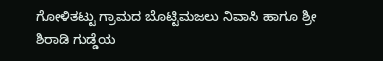ಗೋಳಿತಟ್ಟು ಗ್ರಾಮದ ಬೊಟ್ಟಿಮಜಲು ನಿವಾಸಿ ಹಾಗೂ ಶ್ರೀ ಶಿರಾಡಿ ಗುಡ್ಡೆಯ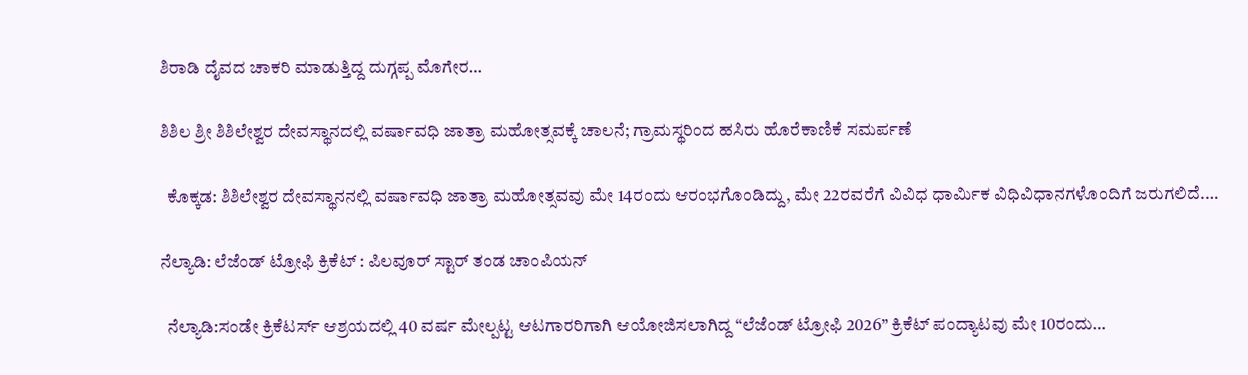ಶಿರಾಡಿ ದೈವದ ಚಾಕರಿ ಮಾಡುತ್ತಿದ್ದ ದುಗ್ಗಪ್ಪ ಮೊಗೇರ…

ಶಿಶಿಲ ಶ್ರೀ ಶಿಶಿಲೇಶ್ವರ ದೇವಸ್ಥಾನದಲ್ಲಿ ವರ್ಷಾವಧಿ ಜಾತ್ರಾ ಮಹೋತ್ಸವಕ್ಕೆ ಚಾಲನೆ; ಗ್ರಾಮಸ್ಥರಿಂದ ಹಸಿರು ಹೊರೆಕಾಣಿಕೆ ಸಮರ್ಪಣೆ

  ಕೊಕ್ಕಡ: ಶಿಶಿಲೇಶ್ವರ ದೇವಸ್ಥಾನನಲ್ಲಿ ವರ್ಷಾವಧಿ ಜಾತ್ರಾ ಮಹೋತ್ಸವವು ಮೇ 14ರಂದು ಆರಂಭಗೊಂಡಿದ್ದು, ಮೇ 22ರವರೆಗೆ ವಿವಿಧ ಧಾರ್ಮಿಕ ವಿಧಿವಿಧಾನಗಳೊಂದಿಗೆ ಜರುಗಲಿದೆ.…

ನೆಲ್ಯಾಡಿ: ಲೆಜೆಂಡ್ ಟ್ರೋಫಿ ಕ್ರಿಕೆಟ್ : ಪಿಲವೂರ್ ಸ್ಟಾರ್ ತಂಡ ಚಾಂಪಿಯನ್

  ನೆಲ್ಯಾಡಿ:ಸಂಡೇ ಕ್ರಿಕೆಟರ್ಸ್ ಆಶ್ರಯದಲ್ಲಿ 40 ವರ್ಷ ಮೇಲ್ಪಟ್ಟ ಆಟಗಾರರಿಗಾಗಿ ಆಯೋಜಿಸಲಾಗಿದ್ದ “ಲೆಜೆಂಡ್ ಟ್ರೋಫಿ 2026” ಕ್ರಿಕೆಟ್ ಪಂದ್ಯಾಟವು ಮೇ 10ರಂದು…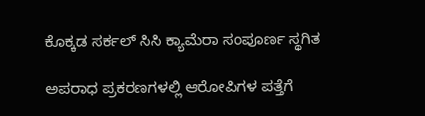ಕೊಕ್ಕಡ ಸರ್ಕಲ್ ಸಿಸಿ ಕ್ಯಾಮೆರಾ ಸಂಪೂರ್ಣ ಸ್ಥಗಿತ

ಅಪರಾಧ ಪ್ರಕರಣಗಳಲ್ಲಿ ಆರೋಪಿಗಳ ಪತ್ತೆಗೆ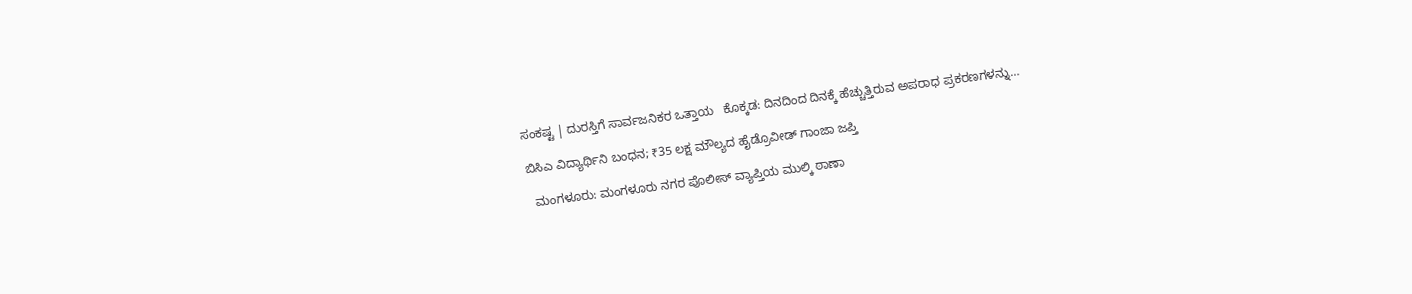ಸಂಕಷ್ಟ | ದುರಸ್ತಿಗೆ ಸಾರ್ವಜನಿಕರ ಒತ್ತಾಯ   ಕೊಕ್ಕಡ: ದಿನದಿಂದ ದಿನಕ್ಕೆ ಹೆಚ್ಚುತ್ತಿರುವ ಅಪರಾಧ ಪ್ರಕರಣಗಳನ್ನು…

ಬಿಸಿಎ ವಿದ್ಯಾರ್ಥಿನಿ ಬಂಧನ; ₹35 ಲಕ್ಷ ಮೌಲ್ಯದ ಹೈಡ್ರೊವೀಡ್ ಗಾಂಜಾ ಜಪ್ತಿ

  ಮಂಗಳೂರು: ಮಂಗಳೂರು ನಗರ ಪೊಲೀಸ್ ವ್ಯಾಪ್ತಿಯ ಮುಲ್ಕಿ ಠಾಣಾ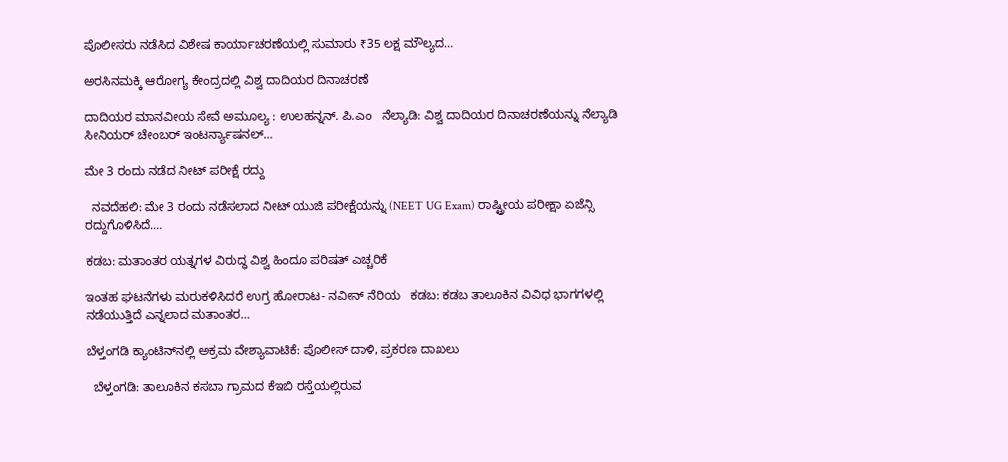ಪೊಲೀಸರು ನಡೆಸಿದ ವಿಶೇಷ ಕಾರ್ಯಾಚರಣೆಯಲ್ಲಿ ಸುಮಾರು ₹35 ಲಕ್ಷ ಮೌಲ್ಯದ…

ಅರಸಿನಮಕ್ಕಿ ಆರೋಗ್ಯ ಕೇಂದ್ರದಲ್ಲಿ ವಿಶ್ವ ದಾದಿಯರ ದಿನಾಚರಣೆ

ದಾದಿಯರ ಮಾನವೀಯ ಸೇವೆ ಅಮೂಲ್ಯ : ಉಲಹನ್ನನ್. ಪಿ.ಎಂ   ನೆಲ್ಯಾಡಿ: ವಿಶ್ವ ದಾದಿಯರ ದಿನಾಚರಣೆಯನ್ನು ನೆಲ್ಯಾಡಿ ಸೀನಿಯರ್ ಚೇಂಬರ್ ಇಂಟರ್ನ್ಯಾಷನಲ್…

ಮೇ 3 ರಂದು ನಡೆದ ನೀಟ್‌ ಪರೀಕ್ಷೆ ರದ್ದು

  ನವದೆಹಲಿ: ಮೇ 3 ರಂದು ನಡೆಸಲಾದ ನೀಟ್‌ ಯುಜಿ ಪರೀಕ್ಷೆಯನ್ನು (NEET UG Exam) ರಾಷ್ಟ್ರೀಯ ಪರೀಕ್ಷಾ ಏಜೆನ್ಸಿ ರದ್ದುಗೊಳಿಸಿದೆ.…

ಕಡಬ: ಮತಾಂತರ ಯತ್ನಗಳ ವಿರುದ್ಧ ವಿಶ್ವ ಹಿಂದೂ ಪರಿಷತ್ ಎಚ್ಚರಿಕೆ

ಇಂತಹ ಘಟನೆಗಳು ಮರುಕಳಿಸಿದರೆ ಉಗ್ರ ಹೋರಾಟ- ನವೀನ್ ನೆರಿಯ   ಕಡಬ: ಕಡಬ ತಾಲೂಕಿನ ವಿವಿಧ ಭಾಗಗಳಲ್ಲಿ ನಡೆಯುತ್ತಿದೆ ಎನ್ನಲಾದ ಮತಾಂತರ…

ಬೆಳ್ತಂಗಡಿ ಕ್ಯಾಂಟಿನ್‌ನಲ್ಲಿ ಅಕ್ರಮ ವೇಶ್ಯಾವಾಟಿಕೆ: ಪೊಲೀಸ್ ದಾಳಿ, ಪ್ರಕರಣ ದಾಖಲು

  ಬೆಳ್ತಂಗಡಿ: ತಾಲೂಕಿನ ಕಸಬಾ ಗ್ರಾಮದ ಕೆಇಬಿ ರಸ್ತೆಯಲ್ಲಿರುವ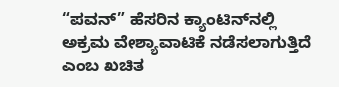“ಪವನ್‌” ಹೆಸರಿನ ಕ್ಯಾಂಟಿನ್‌ನಲ್ಲಿ ಅಕ್ರಮ ವೇಶ್ಯಾವಾಟಿಕೆ ನಡೆಸಲಾಗುತ್ತಿದೆ ಎಂಬ ಖಚಿತ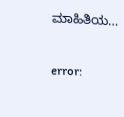ಮಾಹಿತಿಯ…

error: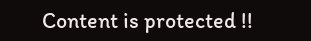Content is protected !!